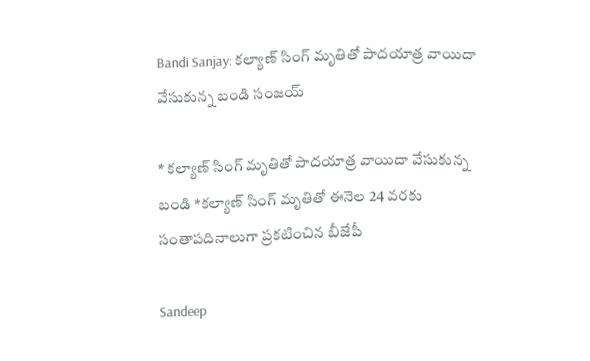Bandi Sanjay: కల్యాణ్ సింగ్ మృతితో పాదయాత్ర వాయిదా వేసుకున్న బండి సంజయ్

* కల్యాణ్ సింగ్ మృతితో పాదయాత్ర వాయిదా వేసుకున్న బండి *కల్యాణ్ సింగ్ మృతితో ఈనెల 24 వరకు సంతాపదినాలుగా ప్రకటించిన బీజేపీ

Sandeep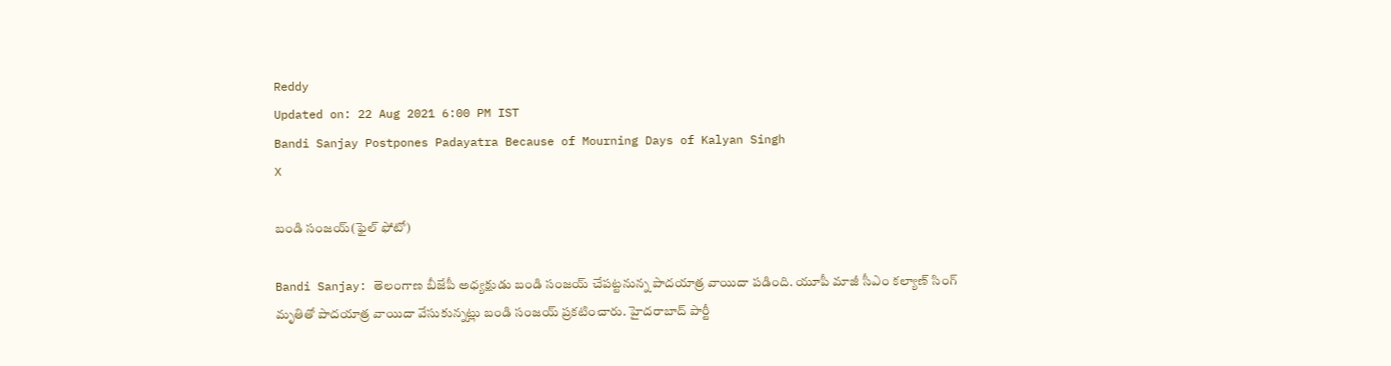Reddy
Updated on: 22 Aug 2021 6:00 PM IST
Bandi Sanjay Postpones Padayatra Because of Mourning Days of Kalyan Singh
X

బండి సంజయ్(ఫైల్ ఫోటో)

Bandi Sanjay: తెలంగాణ బీజేపీ అధ్యక్షుడు బండి సంజయ్ చేపట్టనున్న పాదయాత్ర వాయిదా పడింది. యూపీ మాజీ సీఎం కల్యాణ్ సింగ్ మృతితో పాదయాత్ర వాయిదా వేసుకున్నట్లు బండి సంజయ్ ప్రకటించారు. హైదరాబాద్ పార్టీ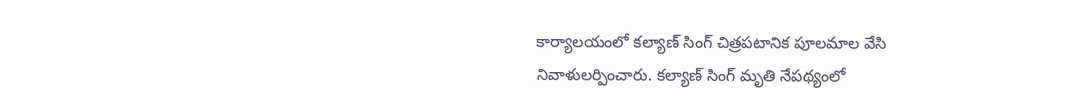కార్యాలయంలో కల్యాణ్ సింగ్ చిత్రపటానిక పూలమాల వేసి నివాళులర్పించారు. కల్యాణ్ సింగ్ మృతి నేపథ్యంలో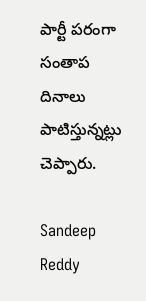పార్టీ పరంగా సంతాప దినాలు పాటిస్తున్నట్లు చెప్పారు.

Sandeep Reddy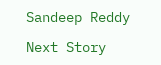Sandeep Reddy

Next Story